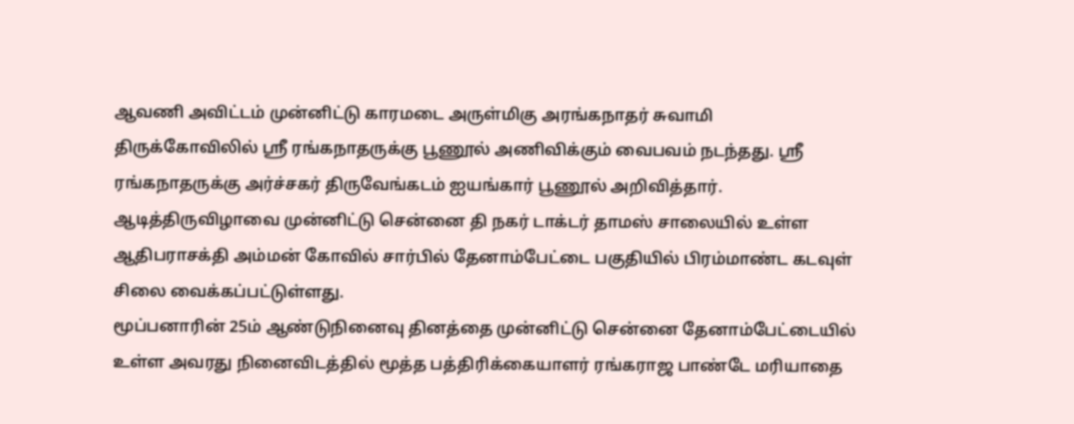ஆவணி அவிட்டம் முன்னிட்டு காரமடை அருள்மிகு அரங்கநாதர் சுவாமி திருக்கோவிலில் ஸ்ரீ ரங்கநாதருக்கு பூணூல் அணிவிக்கும் வைபவம் நடந்தது. ஸ்ரீ ரங்கநாதருக்கு அர்ச்சகர் திருவேங்கடம் ஐயங்கார் பூணூல் அறிவித்தார்.
ஆடித்திருவிழாவை முன்னிட்டு சென்னை தி நகர் டாக்டர் தாமஸ் சாலையில் உள்ள ஆதிபராசக்தி அம்மன் கோவில் சார்பில் தேனாம்பேட்டை பகுதியில் பிரம்மாண்ட கடவுள் சிலை வைக்கப்பட்டுள்ளது.
மூப்பனாரின் 25ம் ஆண்டுநினைவு தினத்தை முன்னிட்டு சென்னை தேனாம்பேட்டையில் உள்ள அவரது நினைவிடத்தில் மூத்த பத்திரிக்கையாளர் ரங்கராஜ பாண்டே மரியாதை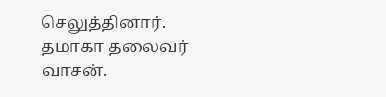செலுத்தினார். தமாகா தலைவர் வாசன்.